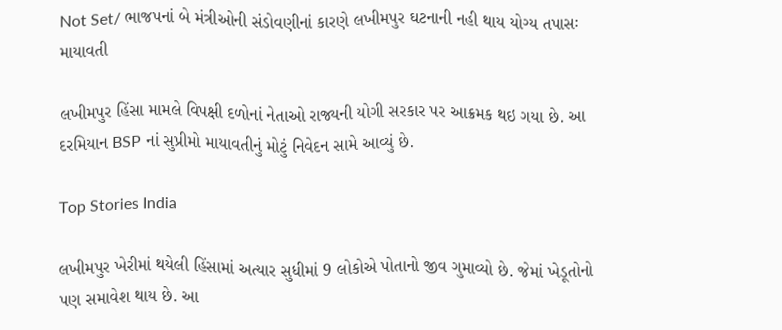Not Set/ ભાજપનાં બે મંત્રીઓની સંડોવણીનાં કારણે લખીમપુર ઘટનાની નહી થાય યોગ્ય તપાસઃ માયાવતી

લખીમપુર હિંસા મામલે વિપક્ષી દળોનાં નેતાઓ રાજ્યની યોગી સરકાર પર આક્રમક થઇ ગયા છે. આ દરમિયાન BSP નાં સુપ્રીમો માયાવતીનું મોટું નિવેદન સામે આવ્યું છે.

Top Stories India

લખીમપુર ખેરીમાં થયેલી હિંસામાં અત્યાર સુધીમાં 9 લોકોએ પોતાનો જીવ ગુમાવ્યો છે. જેમાં ખેડૂતોનો પણ સમાવેશ થાય છે. આ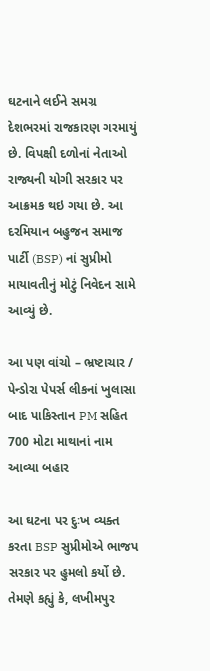ઘટનાને લઈને સમગ્ર દેશભરમાં રાજકારણ ગરમાયું છે. વિપક્ષી દળોનાં નેતાઓ રાજ્યની યોગી સરકાર પર આક્રમક થઇ ગયા છે. આ દરમિયાન બહુજન સમાજ પાર્ટી (BSP) નાં સુપ્રીમો માયાવતીનું મોટું નિવેદન સામે આવ્યું છે.

આ પણ વાંચો – ભ્રષ્ટાચાર / પેન્ડોરા પેપર્સ લીકનાં ખુલાસા બાદ પાકિસ્તાન PM સહિત 700 મોટા માથાનાં નામ આવ્યા બહાર

આ ઘટના પર દુઃખ વ્યક્ત કરતા BSP સુપ્રીમોએ ભાજપ સરકાર પર હુમલો કર્યો છે. તેમણે કહ્યું કે, લખીમપુર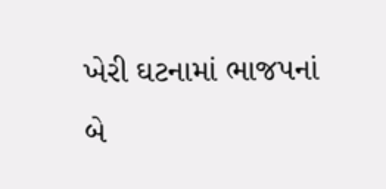ખેરી ઘટનામાં ભાજપનાં બે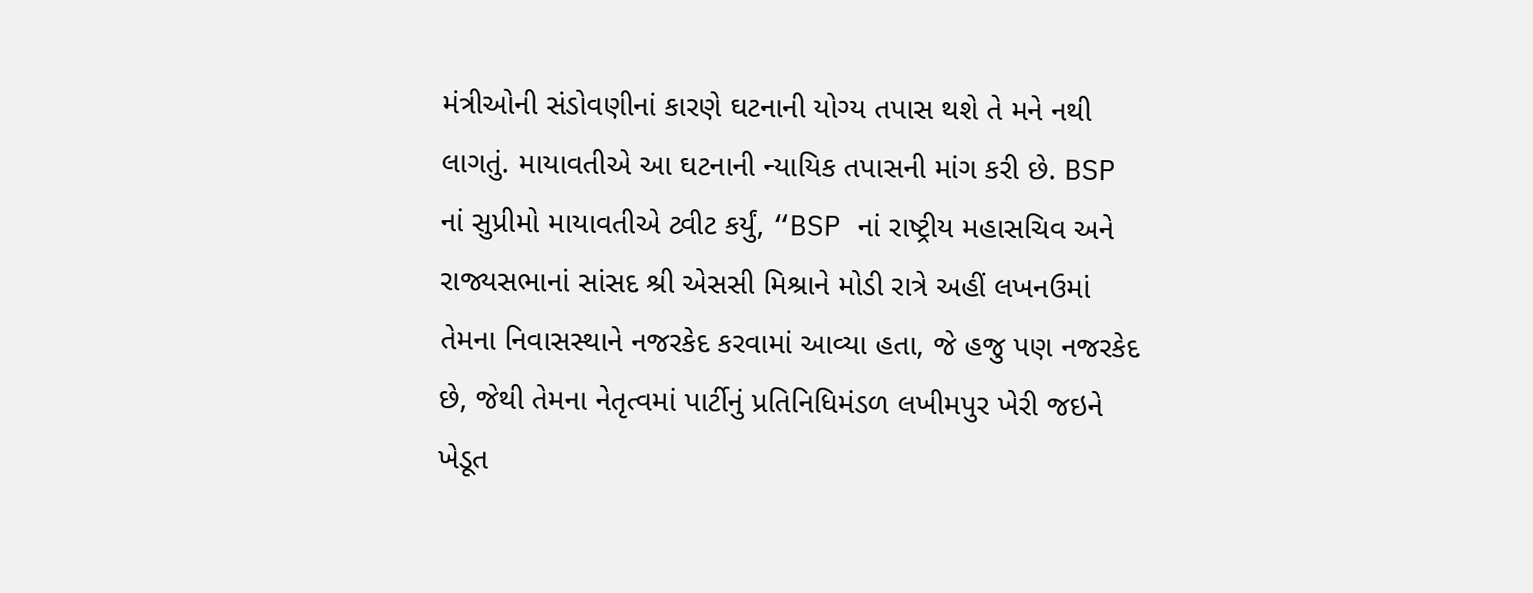મંત્રીઓની સંડોવણીનાં કારણે ઘટનાની યોગ્ય તપાસ થશે તે મને નથી લાગતું. માયાવતીએ આ ઘટનાની ન્યાયિક તપાસની માંગ કરી છે. BSP નાં સુપ્રીમો માયાવતીએ ટ્વીટ કર્યું, “BSP નાં રાષ્ટ્રીય મહાસચિવ અને રાજ્યસભાનાં સાંસદ શ્રી એસસી મિશ્રાને મોડી રાત્રે અહીં લખનઉમાં તેમના નિવાસસ્થાને નજરકેદ કરવામાં આવ્યા હતા, જે હજુ પણ નજરકેદ છે, જેથી તેમના નેતૃત્વમાં પાર્ટીનું પ્રતિનિધિમંડળ લખીમપુર ખેરી જઇને ખેડૂત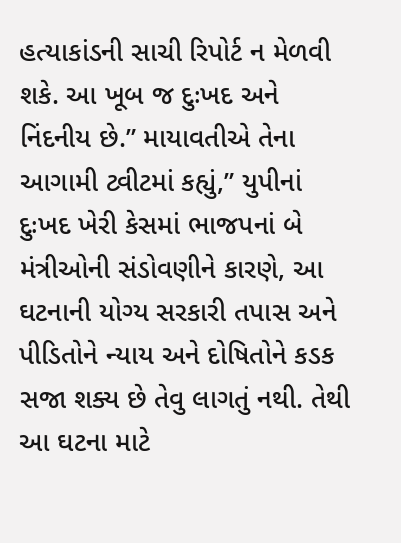હત્યાકાંડની સાચી રિપોર્ટ ન મેળવી શકે. આ ખૂબ જ દુઃખદ અને નિંદનીય છે.” માયાવતીએ તેના આગામી ટ્વીટમાં કહ્યું,” યુપીનાં દુઃખદ ખેરી કેસમાં ભાજપનાં બે મંત્રીઓની સંડોવણીને કારણે, આ ઘટનાની યોગ્ય સરકારી તપાસ અને પીડિતોને ન્યાય અને દોષિતોને કડક સજા શક્ય છે તેવુ લાગતું નથી. તેથી આ ઘટના માટે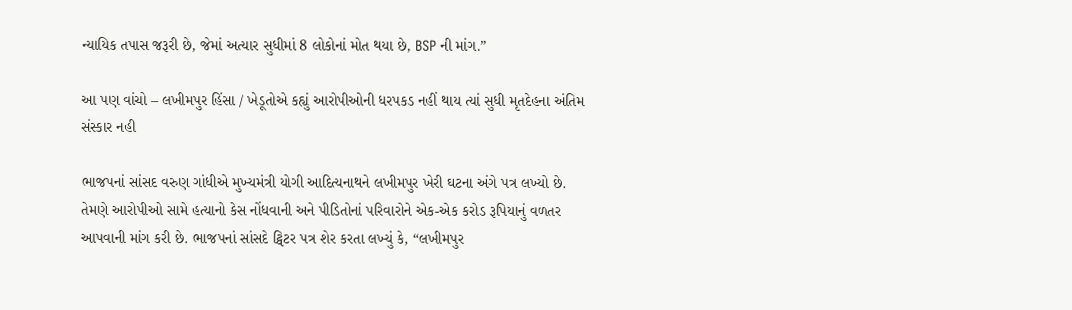ન્યાયિક તપાસ જરૂરી છે, જેમાં અત્યાર સુધીમાં 8 લોકોનાં મોત થયા છે, BSP ની માંગ.”

આ પણ વાંચો – લખીમપુર હિંસા / ખેડૂતોએ કહ્યું આરોપીઓની ધરપકડ નહીં થાય ત્યાં સુધી મૃતદેહના અંતિમ સંસ્કાર નહી

ભાજપનાં સાંસદ વરુણ ગાંધીએ મુખ્યમંત્રી યોગી આદિત્યનાથને લખીમપુર ખેરી ઘટના અંગે પત્ર લખ્યો છે. તેમણે આરોપીઓ સામે હત્યાનો કેસ નોંધવાની અને પીડિતોનાં પરિવારોને એક-એક કરોડ રૂપિયાનું વળતર આપવાની માંગ કરી છે. ભાજપનાં સાંસદે ટ્વિટર પત્ર શેર કરતા લખ્યું કે, “લખીમપુર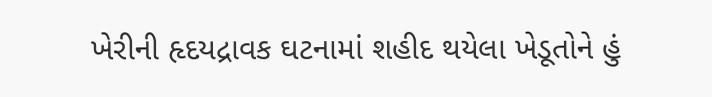ખેરીની હૃદયદ્રાવક ઘટનામાં શહીદ થયેલા ખેડૂતોને હું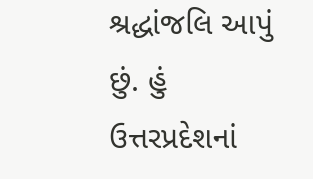શ્રદ્ધાંજલિ આપું છું. હું ઉત્તરપ્રદેશનાં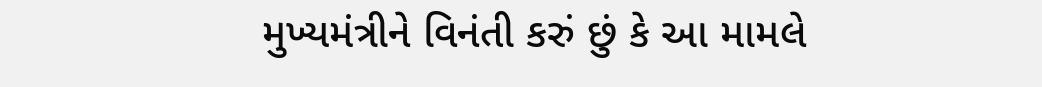મુખ્યમંત્રીને વિનંતી કરું છું કે આ મામલે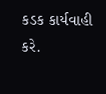કડક કાર્યવાહી કરે.